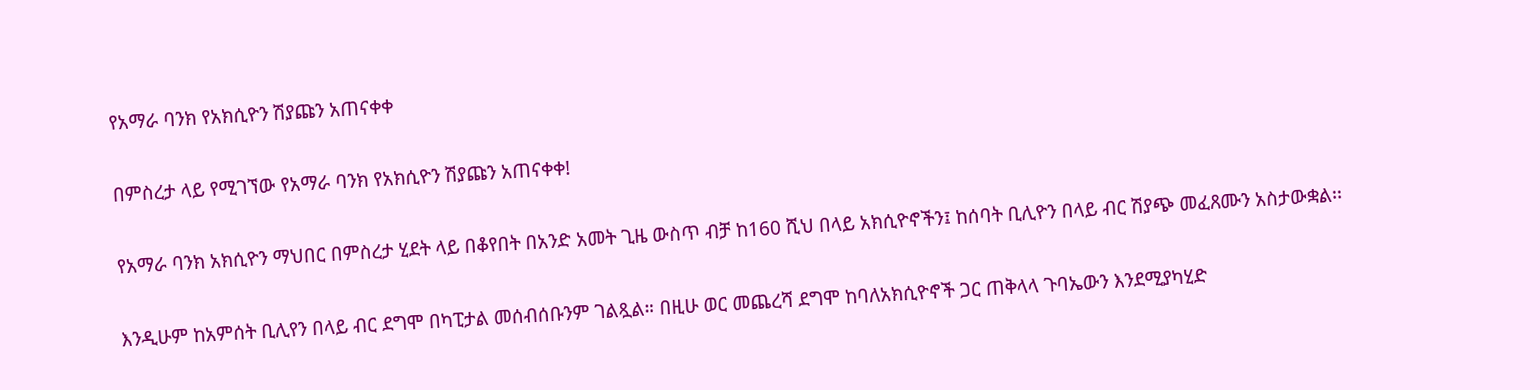የአማራ ባንክ የአክሲዮን ሽያጩን አጠናቀቀ

በምስረታ ላይ የሚገኘው የአማራ ባንክ የአክሲዮን ሽያጩን አጠናቀቀ!

የአማራ ባንክ አክሲዮን ማህበር በምስረታ ሂደት ላይ በቆየበት በአንድ አመት ጊዜ ውስጥ ብቻ ከ160 ሺህ በላይ አክሲዮኖችን፤ ከሰባት ቢሊዮን በላይ ብር ሽያጭ መፈጸሙን አስታውቋል፡፡

እንዲሁም ከአምሰት ቢሊየን በላይ ብር ደግሞ በካፒታል መሰብሰቡንም ገልጿል። በዚሁ ወር መጨረሻ ደግሞ ከባለአክሲዮኖች ጋር ጠቅላላ ጉባኤውን እንደሚያካሂድ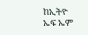ከኢትዮ ኤፍ ኤም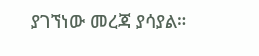ያገኘነው መረጃ ያሳያል።